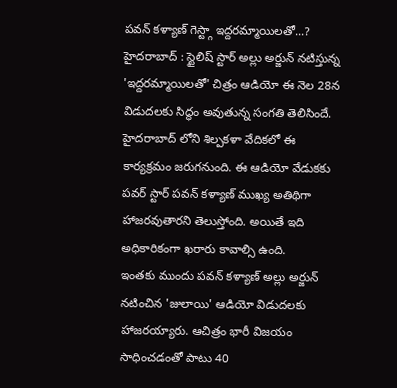పవన్ కళ్యాణ్ గెస్ట్గా ఇద్దరమ్మాయిలతో...?
హైదరాబాద్ : స్టైలిష్ స్టార్ అల్లు అర్జున్ నటిస్తున్న 'ఇద్దరమ్మాయిలతో' చిత్రం ఆడియో ఈ నెల 28న విడుదలకు సిద్ధం అవుతున్న సంగతి తెలిసిందే. హైదరాబాద్ లోని శిల్పకళా వేదికలో ఈ కార్యక్రమం జరుగనుంది. ఈ ఆడియో వేడుకకు పవర్ స్టార్ పవన్ కళ్యాణ్ ముఖ్య అతిథిగా హాజరవుతారని తెలుస్తోంది. అయితే ఇది అధికారికంగా ఖరారు కావాల్సి ఉంది.
ఇంతకు ముందు పవన్ కళ్యాణ్ అల్లు అర్జున్ నటించిన 'జులాయి' ఆడియో విడుదలకు హాజరయ్యారు. ఆచిత్రం భారీ విజయం సాధించడంతో పాటు 40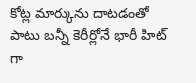కోట్ల మార్కును దాటడంతో పాటు బన్నీ కెరీర్లోనే భారీ హిట్ గా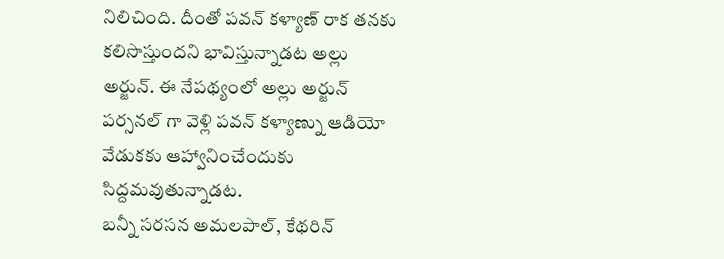నిలిచింది. దీంతో పవన్ కళ్యాణ్ రాక తనకు కలిసొస్తుందని భావిస్తున్నాడట అల్లు అర్జున్. ఈ నేపథ్యంలో అల్లు అర్జున్ పర్సనల్ గా వెళ్లి పవన్ కళ్యాణ్ను ఆడియో వేడుకకు ఆహ్వానించేందుకు సిద్దమవుతున్నాడట.
బన్నీ సరసన అమలపాల్, కేథరిన్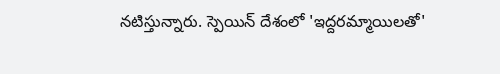నటిస్తున్నారు. స్పెయిన్ దేశంలో 'ఇద్దరమ్మాయిలతో'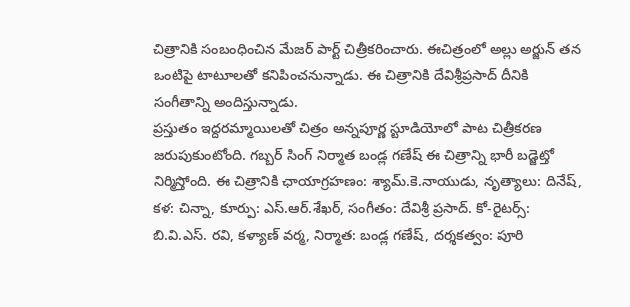చిత్రానికి సంబంధించిన మేజర్ పార్ట్ చిత్రీకరించారు. ఈచిత్రంలో అల్లు అర్జున్ తన ఒంటిపై టాటూలతో కనిపించనున్నాడు. ఈ చిత్రానికి దేవిశ్రీప్రసాద్ దీనికి సంగీతాన్ని అందిస్తున్నాడు.
ప్రస్తుతం ఇద్దరమ్మాయిలతో చిత్రం అన్నపూర్ణ స్టూడియోలో పాట చిత్రీకరణ జరుపుకుంటోంది. గబ్బర్ సింగ్ నిర్మాత బండ్ల గణేష్ ఈ చిత్రాన్ని భారీ బడ్జెట్తో నిర్మిస్తోంది. ఈ చిత్రానికి ఛాయాగ్రహణం: శ్యామ్.కె.నాయుడు, నృత్యాలు: దినేష్, కళ: చిన్నా, కూర్పు: ఎస్.ఆర్.శేఖర్, సంగీతం: దేవిశ్రీ ప్రసాద్. కో-రైటర్స్: బి.వి.ఎస్. రవి, కళ్యాణ్ వర్మ, నిర్మాత: బండ్ల గణేష్, దర్శకత్వం: పూరి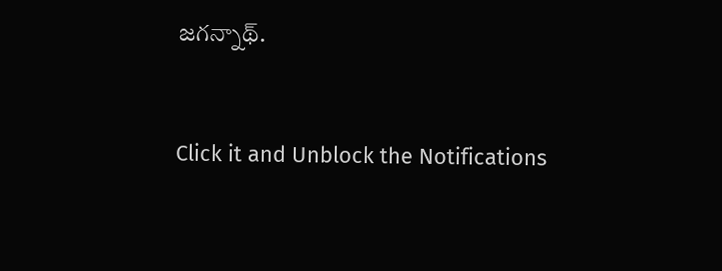జగన్నాథ్.


Click it and Unblock the Notifications